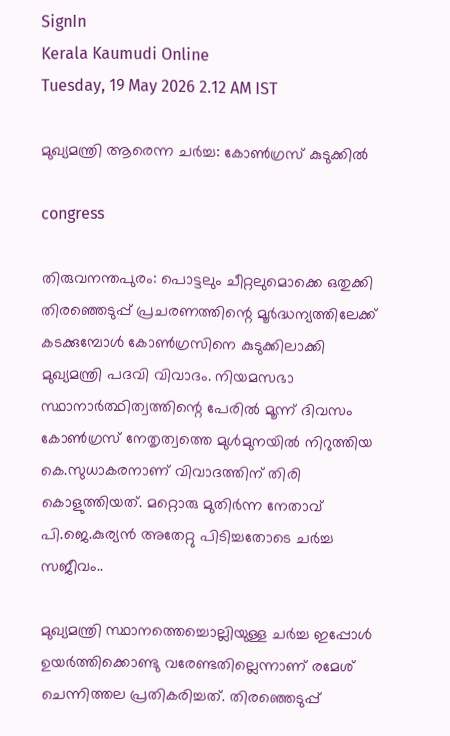SignIn
Kerala Kaumudi Online
Tuesday, 19 May 2026 2.12 AM IST

മുഖ്യമന്ത്രി ആരെന്ന ചർച്ച: കോൺഗ്രസ് കുടുക്കിൽ

congress

തിരുവനന്തപുരം: പൊട്ടലും ചീറ്റലുമൊക്കെ ഒതുക്കി തിരഞ്ഞെടുപ്പ് പ്രചരണത്തിന്റെ മൂർദ്ധന്യത്തിലേക്ക് കടക്കുമ്പോൾ കോൺഗ്രസിനെ കുടുക്കിലാക്കി മുഖ്യമന്ത്രി പദവി വിവാദം. നിയമസഭാ സ്ഥാനാർത്ഥിത്വത്തിന്റെ പേരിൽ മൂന്ന് ദിവസം കോൺഗ്രസ് നേതൃത്വത്തെ മുൾമുനയിൽ നിറുത്തിയ കെ.സുധാകരനാണ് വിവാദത്തിന് തിരി കൊളുത്തിയത്. മറ്റൊരു മുതിർന്ന നേതാവ് പി.ജെ.കുര്യൻ അതേറ്റു പിടിച്ചതോടെ ചർച്ച സജീവം..

മുഖ്യമന്ത്രി സ്ഥാനത്തെച്ചൊല്ലിയുള്ള ചർച്ച ഇപ്പോൾ ഉയർത്തിക്കൊണ്ടു വരേണ്ടതില്ലെന്നാണ് രമേശ് ചെന്നിത്തല പ്രതികരിച്ചത്. തിരഞ്ഞെടുപ്പ്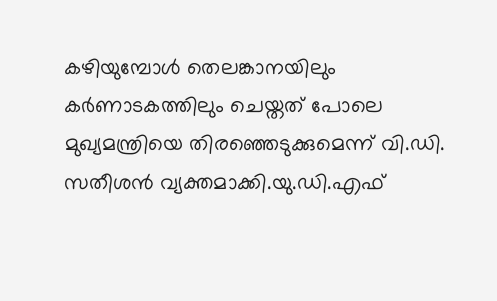കഴിയുമ്പോൾ തെലങ്കാനയിലും കർണാടകത്തിലും ചെയ്തത് പോലെ മുഖ്യമന്ത്രിയെ തിരഞ്ഞെടുക്കുമെന്ന് വി.ഡി. സതീശൻ വ്യക്തമാക്കി.യു.ഡി.എഫ്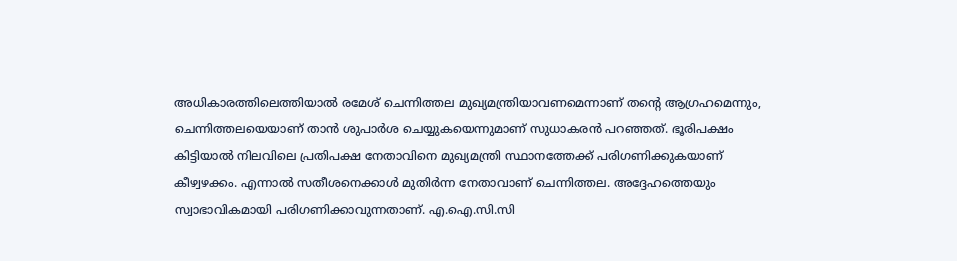അധികാരത്തിലെത്തിയാൽ രമേശ് ചെന്നിത്തല മുഖ്യമന്ത്രിയാവണമെന്നാണ് തന്റെ ആഗ്രഹമെന്നും, ചെന്നിത്തലയെയാണ് താൻ ശുപാർശ ചെയ്യുകയെന്നുമാണ് സുധാകരൻ പറഞ്ഞത്. ഭൂരിപക്ഷം കിട്ടിയാൽ നിലവിലെ പ്രതിപക്ഷ നേതാവിനെ മുഖ്യമന്ത്രി സ്ഥാനത്തേക്ക് പരിഗണിക്കുകയാണ് കീഴ്വഴക്കം. എന്നാൽ സതീശനെക്കാൾ മുതിർന്ന നേതാവാണ് ചെന്നിത്തല. അദ്ദേഹത്തെയും സ്വാഭാവികമായി പരിഗണിക്കാവുന്നതാണ്. എ.ഐ.സി.സി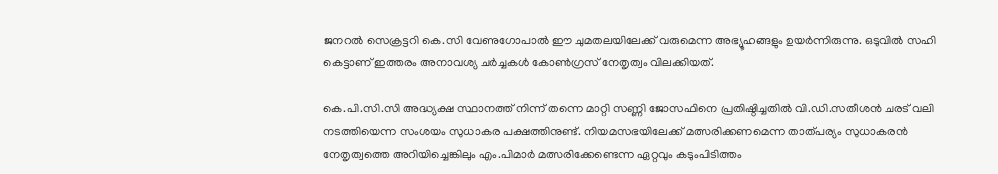ജനറൽ സെക്രട്ടറി കെ.സി വേണുഗോപാൽ ഈ ചുമതലയിലേക്ക് വരുമെന്ന അഭ്യൂഹങ്ങളും ഉയർന്നിരുന്നു. ഒടുവിൽ സഹി കെട്ടാണ് ഇത്തരം അനാവശ്യ ചർച്ചകൾ കോൺഗ്രസ് നേതൃത്വം വിലക്കിയത്.

കെ.പി.സി.സി അദ്ധ്യക്ഷ സ്ഥാനത്ത് നിന്ന് തന്നെ മാറ്റി സണ്ണി ജോസഫിനെ പ്രതിഷ്ഠിച്ചതിൽ വി.ഡി.സതീശൻ ചരട് വലി നടത്തിയെന്ന സംശയം സുധാകര പക്ഷത്തിനുണ്ട്. നിയമസഭയിലേക്ക് മത്സരിക്കണമെന്ന താത്പര്യം സുധാകരൻ നേതൃത്വത്തെ അറിയിച്ചെങ്കിലും എം.പിമാർ മത്സരിക്കേണ്ടെന്ന ഏറ്റവും കടുംപിടിത്തം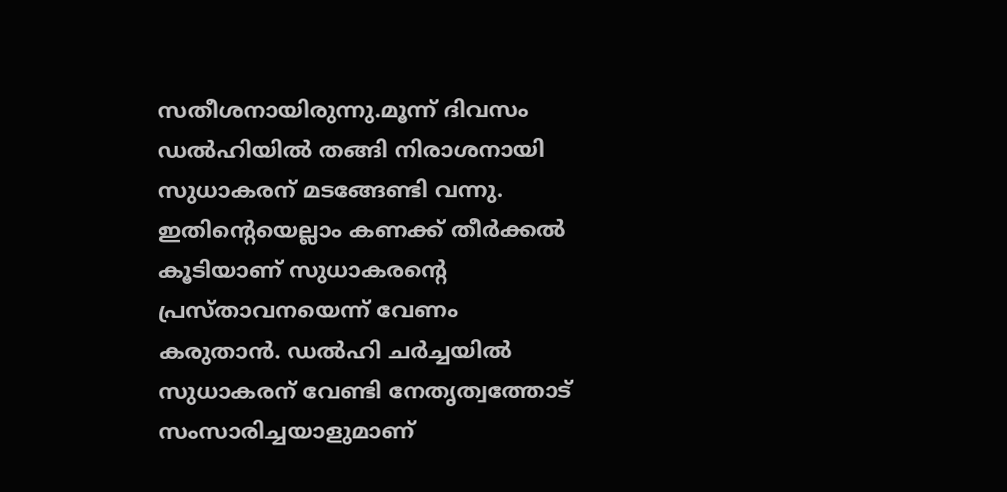സതീശനായിരുന്നു.മൂന്ന് ദിവസം ഡൽഹിയിൽ തങ്ങി നിരാശനായി സുധാകരന് മടങ്ങേണ്ടി വന്നു. ഇതിന്റെയെല്ലാം കണക്ക് തീർക്കൽ കൂടിയാണ് സുധാകരന്റെ പ്രസ്താവനയെന്ന് വേണം കരുതാൻ. ഡൽഹി ചർച്ചയിൽ സുധാകരന് വേണ്ടി നേതൃത്വത്തോട് സംസാരിച്ചയാളുമാണ്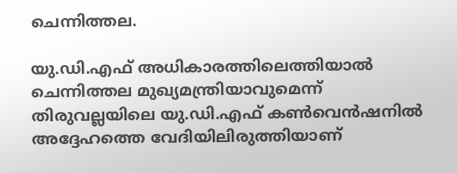ചെന്നിത്തല.

യു.ഡി.എഫ് അധികാരത്തിലെത്തിയാൽ ചെന്നിത്തല മുഖ്യമന്ത്രിയാവുമെന്ന് തിരുവല്ലയിലെ യു.ഡി.എഫ് കൺവെൻഷനിൽ അദ്ദേഹത്തെ വേദിയിലിരുത്തിയാണ്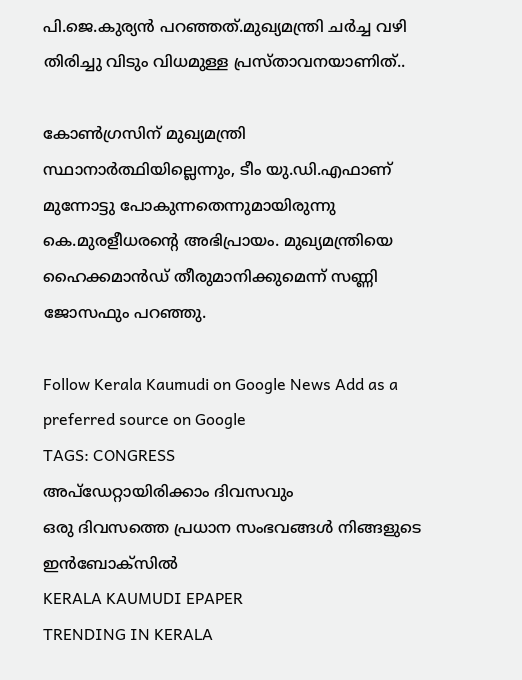പി.ജെ.കുര്യൻ പറഞ്ഞത്.മുഖ്യമന്ത്രി ചർച്ച വഴി തിരിച്ചു വിടും വിധമുള്ള പ്രസ്താവനയാണിത്..

കോൺഗ്രസിന് മുഖ്യമന്ത്രി സ്ഥാനാർത്ഥിയില്ലെന്നും, ടീം യു.ഡി.എഫാണ് മുന്നോട്ടു പോകുന്നതെന്നുമായിരുന്നു കെ.മുരളീധരന്റെ അഭിപ്രായം. മുഖ്യമന്ത്രിയെ ഹൈക്കമാൻഡ് തീരുമാനിക്കുമെന്ന് സണ്ണി ജോസഫും പറഞ്ഞു.

Follow Kerala Kaumudi on Google News Add as a preferred source on Google
TAGS: CONGRESS
അപ്ഡേറ്റായിരിക്കാം ദിവസവും
ഒരു ദിവസത്തെ പ്രധാന സംഭവങ്ങൾ നിങ്ങളുടെ ഇൻബോക്സിൽ
KERALA KAUMUDI EPAPER
TRENDING IN KERALA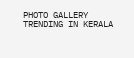PHOTO GALLERY
TRENDING IN KERALA